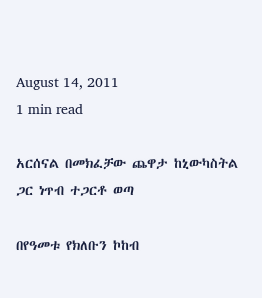August 14, 2011
1 min read

አርሰናል በመክፈቻው ጨዋታ ከኒውካስትል ጋር ነጥብ ተጋርቶ ወጣ

በየዓመቱ የክለቡን ኮከብ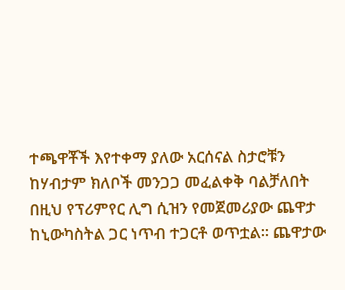ተጫዋቾች እየተቀማ ያለው አርሰናል ስታሮቹን ከሃብታም ክለቦች መንጋጋ መፈልቀቅ ባልቻለበት በዚህ የፕሪምየር ሊግ ሲዝን የመጀመሪያው ጨዋታ ከኒውካስትል ጋር ነጥብ ተጋርቶ ወጥቷል። ጨዋታው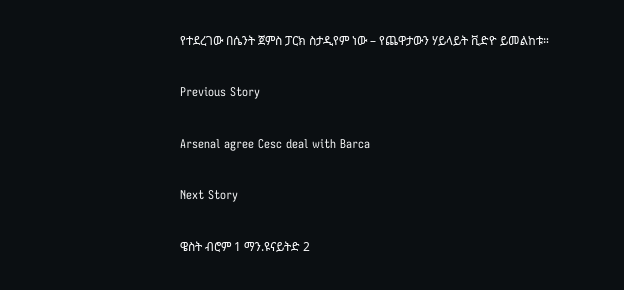የተደረገው በሴንት ጀምስ ፓርክ ስታዲየም ነው – የጨዋታውን ሃይላይት ቪድዮ ይመልከቱ።

Previous Story

Arsenal agree Cesc deal with Barca

Next Story

ዌስት ብሮም 1 ማን.ዩናይትድ 2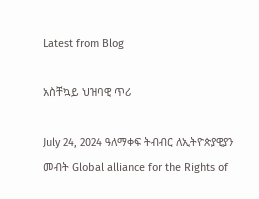Latest from Blog

አስቸኳይ ህዝባዊ ጥሪ

July 24, 2024 ዓለማቀፍ ትብብር ለኢትዮጵያዊያን መብት Global alliance for the Rights of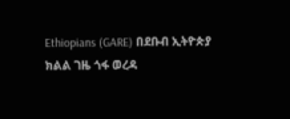Ethiopians (GARE) በደቡብ ኢትዮጵያ ክልል ገዜ ጎፋ ወረዳ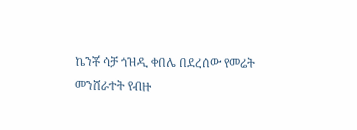ኬንቾ ሳቻ ጎዝዲ ቀበሌ በደረሰው የመሬት መንሸራተት የብዙ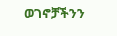ወገኖቻችንን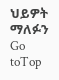ህይዎት ማለፉን
Go toTop